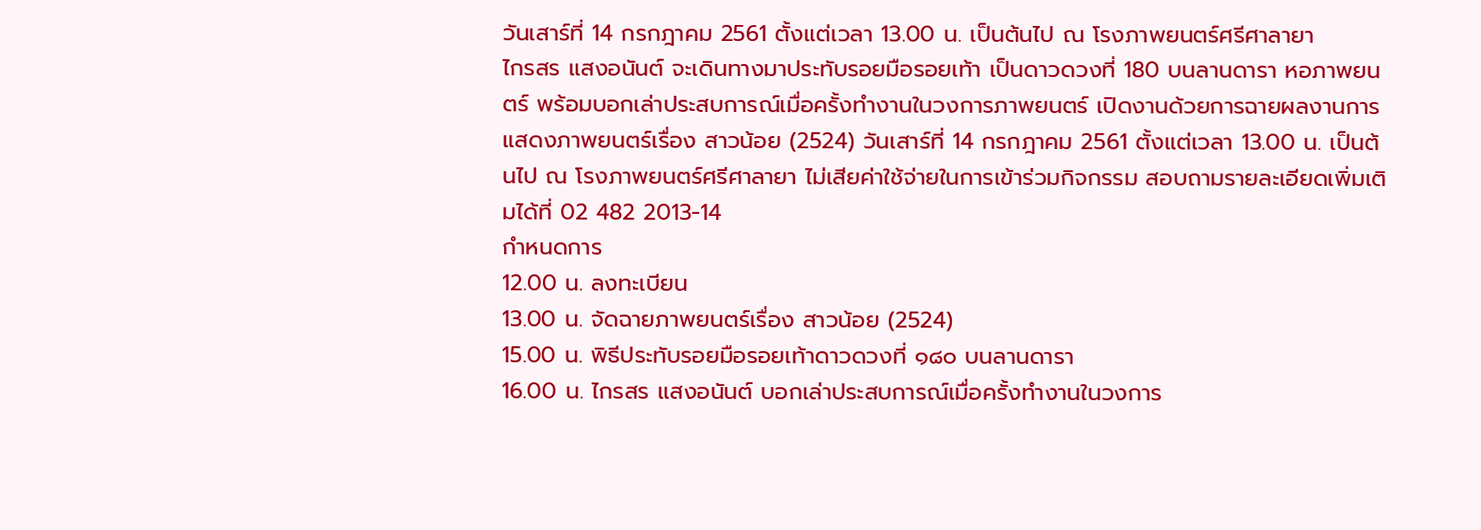วันเสาร์ที่ 14 กรกฎาคม 2561 ตั้งแต่เวลา 13.00 น. เป็นต้นไป ณ โรงภาพยนตร์ศรีศาลายา
ไกรสร แสงอนันต์ จะเดินทางมาประทับรอยมือรอยเท้า เป็นดาวดวงที่ 180 บนลานดารา หอภาพยนตร์ พร้อมบอกเล่าประสบการณ์เมื่อครั้งทำงานในวงการภาพยนตร์ เปิดงานด้วยการฉายผลงานการแสดงภาพยนตร์เรื่อง สาวน้อย (2524) วันเสาร์ที่ 14 กรกฎาคม 2561 ตั้งแต่เวลา 13.00 น. เป็นต้นไป ณ โรงภาพยนตร์ศรีศาลายา ไม่เสียค่าใช้จ่ายในการเข้าร่วมกิจกรรม สอบถามรายละเอียดเพิ่มเติมได้ที่ 02 482 2013-14
กำหนดการ
12.00 น. ลงทะเบียน
13.00 น. จัดฉายภาพยนตร์เรื่อง สาวน้อย (2524)
15.00 น. พิธีประทับรอยมือรอยเท้าดาวดวงที่ ๑๘๐ บนลานดารา
16.00 น. ไกรสร แสงอนันต์ บอกเล่าประสบการณ์เมื่อครั้งทำงานในวงการ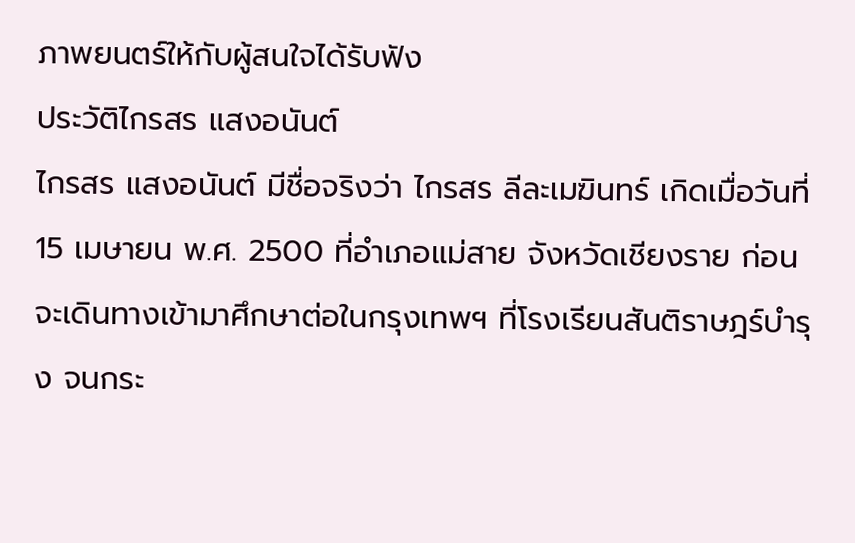ภาพยนตร์ให้กับผู้สนใจได้รับฟัง
ประวัติไกรสร แสงอนันต์
ไกรสร แสงอนันต์ มีชื่อจริงว่า ไกรสร ลีละเมฆินทร์ เกิดเมื่อวันที่ 15 เมษายน พ.ศ. 2500 ที่อำเภอแม่สาย จังหวัดเชียงราย ก่อนจะเดินทางเข้ามาศึกษาต่อในกรุงเทพฯ ที่โรงเรียนสันติราษฎร์บำรุง จนกระ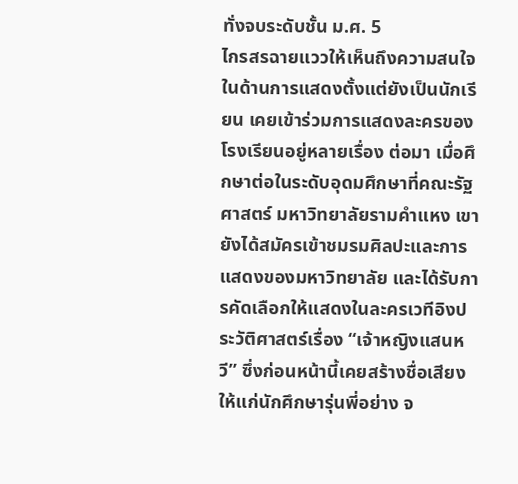ทั่งจบระดับชั้น ม.ศ. 5
ไกรสรฉายแววให้เห็นถึงความสนใจในด้านการแสดงตั้งแต่ยังเป็นนักเรียน เคยเข้าร่วมการแสดงละครของโรงเรียนอยู่หลายเรื่อง ต่อมา เมื่อศึกษาต่อในระดับอุดมศึกษาที่คณะรัฐศาสตร์ มหาวิทยาลัยรามคำแหง เขายังได้สมัครเข้าชมรมศิลปะและการแสดงของมหาวิทยาลัย และได้รับการคัดเลือกให้แสดงในละครเวทีอิงประวัติศาสตร์เรื่อง “เจ้าหญิงแสนหวี” ซึ่งก่อนหน้านี้เคยสร้างชื่อเสียงให้แก่นักศึกษารุ่นพี่อย่าง จ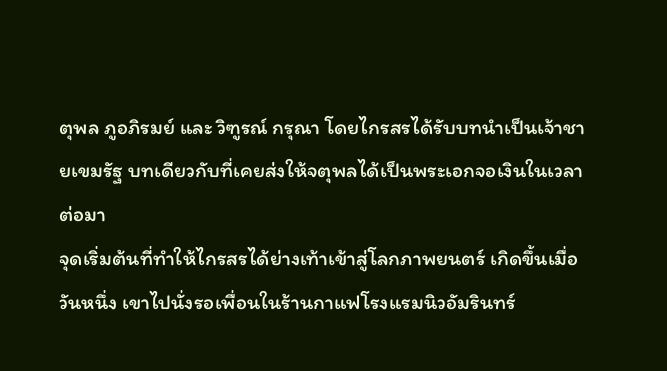ตุพล ภูอภิรมย์ และ วิฑูรณ์ กรุณา โดยไกรสรได้รับบทนำเป็นเจ้าชายเขมรัฐ บทเดียวกับที่เคยส่งให้จตุพลได้เป็นพระเอกจอเงินในเวลาต่อมา
จุดเริ่มต้นที่ทำให้ไกรสรได้ย่างเท้าเข้าสู่โลกภาพยนตร์ เกิดขึ้นเมื่อวันหนึ่ง เขาไปนั่งรอเพื่อนในร้านกาแฟโรงแรมนิวอัมรินทร์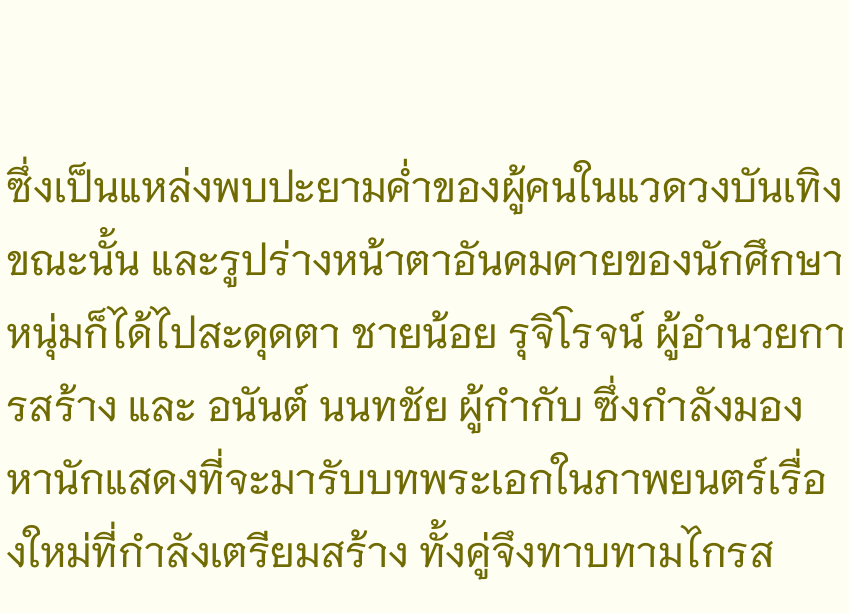ซึ่งเป็นแหล่งพบปะยามค่ำของผู้คนในแวดวงบันเทิงขณะนั้น และรูปร่างหน้าตาอันคมคายของนักศึกษาหนุ่มก็ได้ไปสะดุดตา ชายน้อย รุจิโรจน์ ผู้อำนวยการสร้าง และ อนันต์ นนทชัย ผู้กำกับ ซึ่งกำลังมองหานักแสดงที่จะมารับบทพระเอกในภาพยนตร์เรื่องใหม่ที่กำลังเตรียมสร้าง ทั้งคู่จึงทาบทามไกรส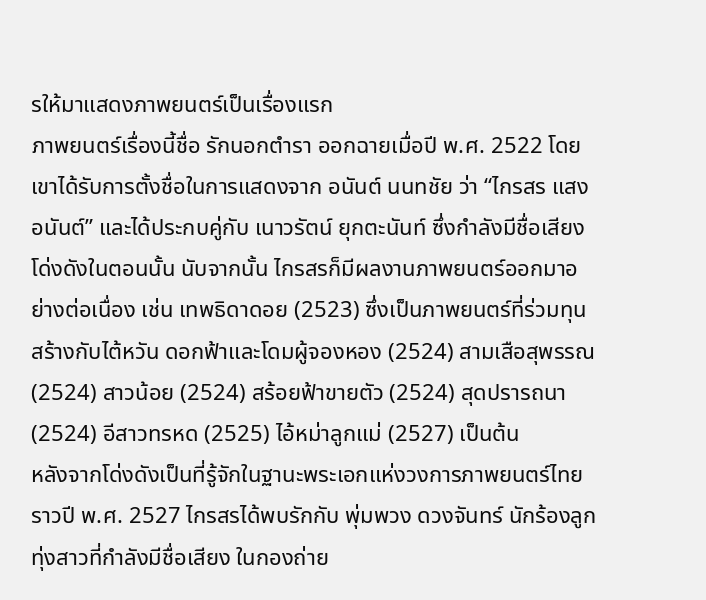รให้มาแสดงภาพยนตร์เป็นเรื่องแรก
ภาพยนตร์เรื่องนี้ชื่อ รักนอกตำรา ออกฉายเมื่อปี พ.ศ. 2522 โดยเขาได้รับการตั้งชื่อในการแสดงจาก อนันต์ นนทชัย ว่า “ไกรสร แสงอนันต์” และได้ประกบคู่กับ เนาวรัตน์ ยุกตะนันท์ ซึ่งกำลังมีชื่อเสียงโด่งดังในตอนนั้น นับจากนั้น ไกรสรก็มีผลงานภาพยนตร์ออกมาอย่างต่อเนื่อง เช่น เทพธิดาดอย (2523) ซึ่งเป็นภาพยนตร์ที่ร่วมทุนสร้างกับไต้หวัน ดอกฟ้าและโดมผู้จองหอง (2524) สามเสือสุพรรณ (2524) สาวน้อย (2524) สร้อยฟ้าขายตัว (2524) สุดปรารถนา (2524) อีสาวทรหด (2525) ไอ้หม่าลูกแม่ (2527) เป็นต้น
หลังจากโด่งดังเป็นที่รู้จักในฐานะพระเอกแห่งวงการภาพยนตร์ไทย ราวปี พ.ศ. 2527 ไกรสรได้พบรักกับ พุ่มพวง ดวงจันทร์ นักร้องลูกทุ่งสาวที่กำลังมีชื่อเสียง ในกองถ่าย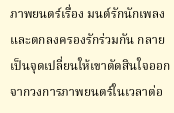ภาพยนตร์เรื่อง มนต์รักนักเพลง และตกลงครองรักร่วมกัน กลายเป็นจุดเปลี่ยนให้เขาตัดสินใจออกจากวงการภาพยนตร์ในเวลาต่อ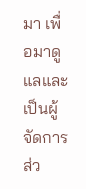มา เพื่อมาดูแลและเป็นผู้จัดการส่ว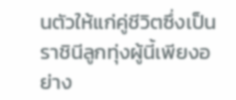นตัวให้แก่คู่ชีวิตซึ่งเป็นราชินีลูกทุ่งผู้นี้เพียงอย่าง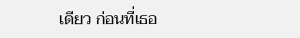เดียว ก่อนที่เธอ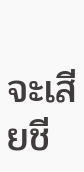จะเสียชี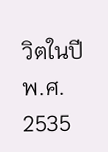วิตในปี พ.ศ. 2535